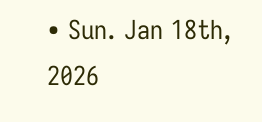• Sun. Jan 18th, 2026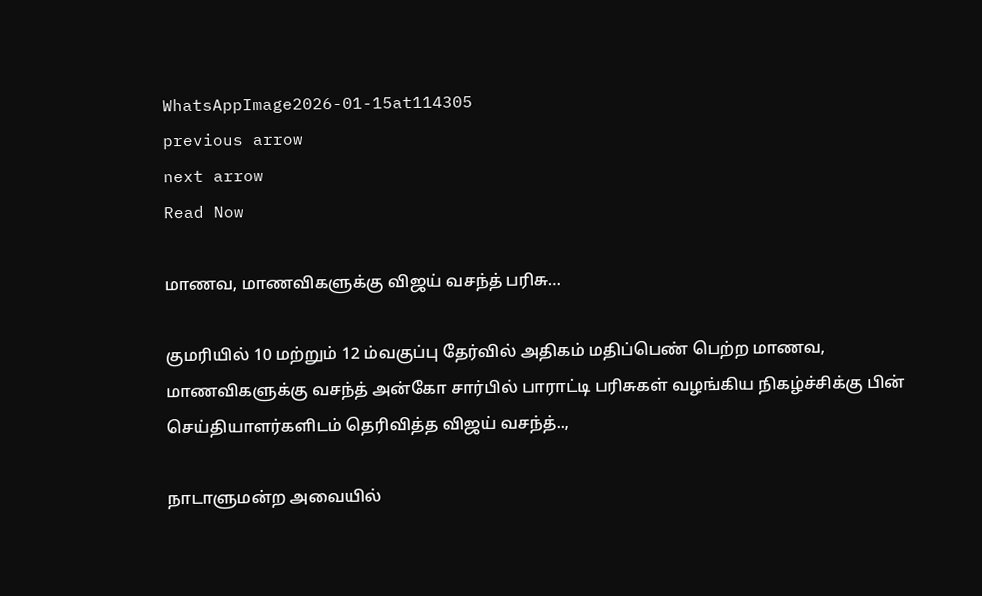WhatsAppImage2026-01-15at114305
previous arrow
next arrow
Read Now

மாணவ, மாணவிகளுக்கு விஜய் வசந்த் பரிசு…

குமரியில் 10 மற்றும் 12 ம்வகுப்பு தேர்வில் அதிகம் மதிப்பெண் பெற்ற மாணவ, மாணவிகளுக்கு வசந்த் அன்கோ சார்பில் பாராட்டி பரிசுகள் வழங்கிய நிகழ்ச்சிக்கு பின் செய்தியாளர்களிடம் தெரிவித்த விஜய் வசந்த்..,

நாடாளுமன்ற அவையில்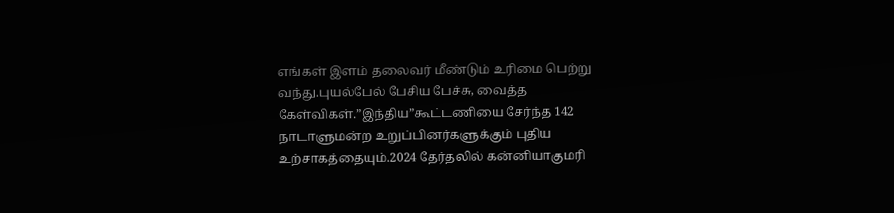எங்கள் இளம் தலைவர் மீண்டும் உரிமை பெற்று வந்து.புயல்பேல் பேசிய பேச்சு, வைத்த கேள்விகள்.”இந்திய”கூட்டணியை சேர்ந்த 142 நாடாளுமன்ற உறுப்பினர்களுக்கும் புதிய உற்சாகத்தையும்.2024 தேர்தலில் கன்னியாகுமரி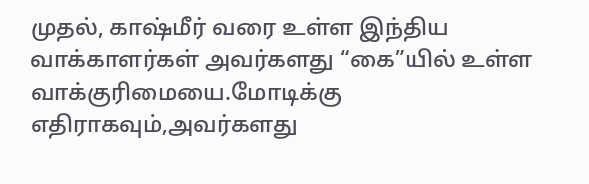முதல், காஷ்மீர் வரை உள்ள இந்திய வாக்காளர்கள் அவர்களது “கை”யில் உள்ள வாக்குரிமையை.மோடிக்கு எதிராகவும்,அவர்களது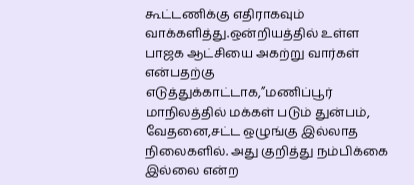கூட்டணிக்கு எதிராகவும் வாக்களித்து.ஒன்றியத்தில் உள்ள பாஜக ஆட்சியை அகற்று வார்கள் என்பதற்கு எடுத்துக்காட்டாக,”மணிப்பூர் மாநிலத்தில் மக்கள் படும் துன்பம், வேதனை,சட்ட ஒழுங்கு இல்லாத நிலைகளில். அது குறித்து நம்பிக்கை இல்லை என்ற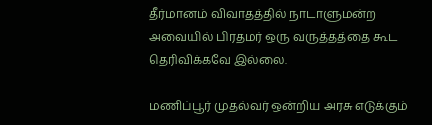தீர்மானம் விவாதத்தில் நாடாளுமன்ற அவையில் பிரதமர் ஒரு வருத்தத்தை கூட தெரிவிக்கவே இல்லை.

மணிப்பூர் முதல்வர் ஒன்றிய அரசு எடுக்கும்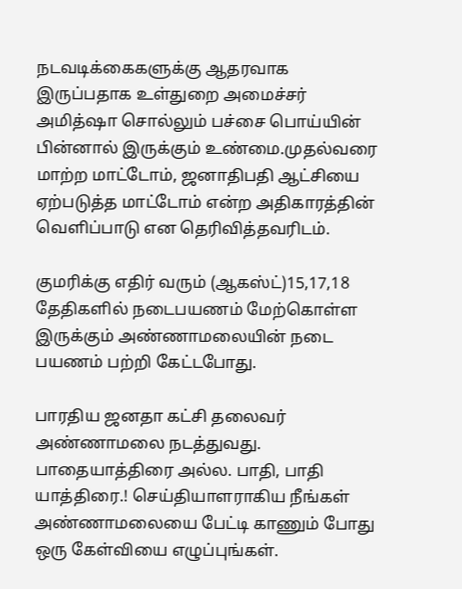நடவடிக்கைகளுக்கு ஆதரவாக இருப்பதாக உள்துறை அமைச்சர் அமித்ஷா சொல்லும் பச்சை பொய்யின் பின்னால் இருக்கும் உண்மை.முதல்வரை மாற்ற மாட்டோம், ஜனாதிபதி ஆட்சியை ஏற்படுத்த மாட்டோம் என்ற அதிகாரத்தின் வெளிப்பாடு என தெரிவித்தவரிடம்.

குமரிக்கு எதிர் வரும் (ஆகஸ்ட்)15,17,18 தேதிகளில் நடைபயணம் மேற்கொள்ள இருக்கும் அண்ணாமலையின் நடை பயணம் பற்றி கேட்டபோது.

பாரதிய ஜனதா கட்சி தலைவர் அண்ணாமலை நடத்துவது. பாதையாத்திரை அல்ல. பாதி, பாதி யாத்திரை.! செய்தியாளராகிய நீங்கள் அண்ணாமலையை பேட்டி காணும் போது ஒரு கேள்வியை எழுப்புங்கள்.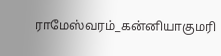ராமேஸ்வரம்_கன்னியாகுமரி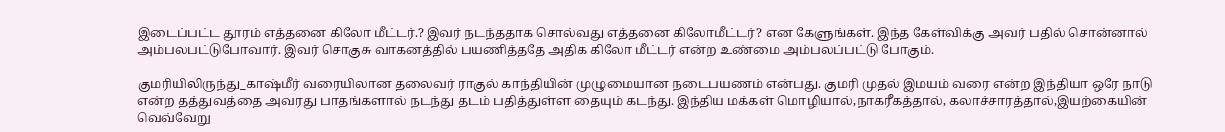இடைப்பட்ட தூரம் எத்தனை கிலோ மீட்டர்.? இவர் நடந்ததாக சொல்வது எத்தனை கிலோமீட்டர்? என கேளுங்கள். இந்த கேள்விக்கு அவர் பதில் சொன்னால் அம்பலபட்டுபோவார். இவர் சொகுசு வாகனத்தில் பயணித்ததே அதிக கிலோ மீட்டர் என்ற உண்மை அம்பலப்பட்டு போகும்.

குமரியிலிருந்து_காஷ்மீர் வரையிலான தலைவர் ராகுல் காந்தியின் முழுமையான நடைபயணம் என்பது. குமரி முதல் இமயம் வரை என்ற இந்தியா ஒரே நாடு என்ற தத்துவத்தை அவரது பாதங்களால் நடந்து தடம் பதித்துள்ள தையும் கடந்து. இந்திய மக்கள் மொழியால்,நாகரீகத்தால், கலாச்சாரத்தால்,இயற்கையின் வெவ்வேறு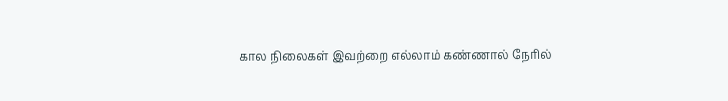கால நிலைகள் இவற்றை எல்லாம் கண்ணால் நேரில்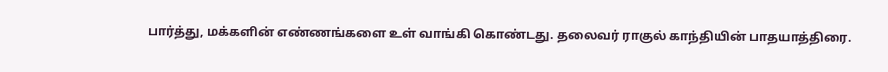பார்த்து, மக்களின் எண்ணங்களை உள் வாங்கி கொண்டது. தலைவர் ராகுல் காந்தியின் பாதயாத்திரை.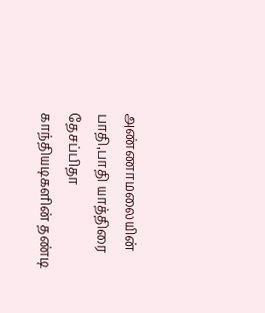அண்ணாமலையின் பாதி,பாதி யாத்திரை தேசப்பிதா காந்தியடிகளின் தண்டி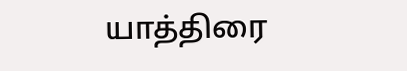யாத்திரை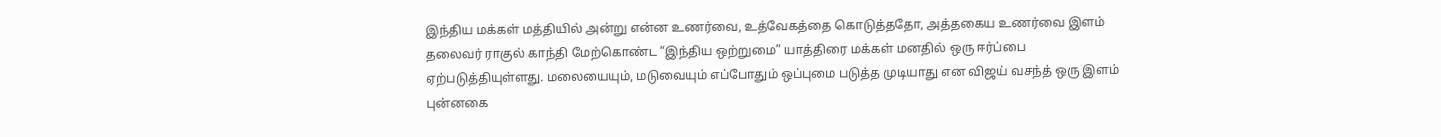இந்திய மக்கள் மத்தியில் அன்று என்ன உணர்வை, உத்வேகத்தை கொடுத்ததோ, அத்தகைய உணர்வை இளம் தலைவர் ராகுல் காந்தி மேற்கொண்ட “இந்திய ஒற்றுமை” யாத்திரை மக்கள் மனதில் ஒரு ஈர்ப்பை ஏற்படுத்தியுள்ளது. மலையையும், மடுவையும் எப்போதும் ஒப்புமை படுத்த முடியாது என விஜய் வசந்த் ஒரு இளம் புன்னகை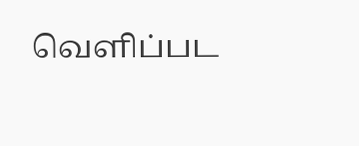வெளிப்பட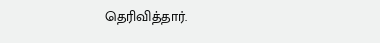தெரிவித்தார்.